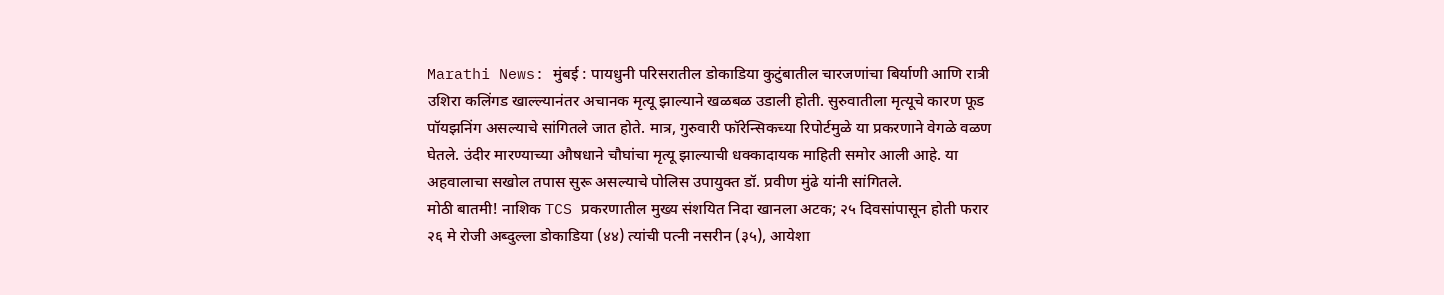Marathi News: मुंबई : पायधुनी परिसरातील डोकाडिया कुटुंबातील चारजणांचा बिर्याणी आणि रात्री उशिरा कलिंगड खाल्ल्यानंतर अचानक मृत्यू झाल्याने खळबळ उडाली होती. सुरुवातीला मृत्यूचे कारण फूड पॉयझनिंग असल्याचे सांगितले जात होते. मात्र, गुरुवारी फॉरेन्सिकच्या रिपोर्टमुळे या प्रकरणाने वेगळे वळण घेतले. उंदीर मारण्याच्या औषधाने चौघांचा मृत्यू झाल्याची धक्कादायक माहिती समोर आली आहे. या अहवालाचा सखोल तपास सुरू असल्याचे पोलिस उपायुक्त डॉ. प्रवीण मुंढे यांनी सांगितले.
मोठी बातमी! नाशिक TCS प्रकरणातील मुख्य संशयित निदा खानला अटक; २५ दिवसांपासून होती फरार
२६ मे रोजी अब्दुल्ला डोकाडिया (४४) त्यांची पत्नी नसरीन (३५), आयेशा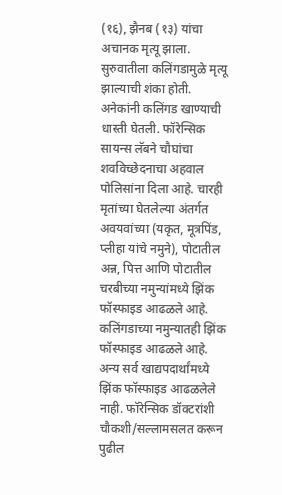(१६), झैनब (१३) यांचा अचानक मृत्यू झाला. सुरुवातीला कलिंगडामुळे मृत्यू झाल्याची शंका होती. अनेकांनी कलिंगड खाण्याची धास्ती घेतली. फॉरेन्सिक सायन्स लॅबने चौघांचा शवविच्छेदनाचा अहवाल पोलिसांना दिला आहे. चारही मृतांच्या घेतलेल्या अंतर्गत अवयवांच्या (यकृत, मूत्रपिंड, प्लीहा यांचे नमुने), पोटातील अन्न, पित्त आणि पोटातील चरबीच्या नमुन्यांमध्ये झिंक फॉस्फाइड आढळले आहे. कलिंगडाच्या नमुन्यातही झिंक फॉस्फाइड आढळले आहे. अन्य सर्व खाद्यपदार्थांमध्ये झिंक फॉस्फाइड आढळलेले नाही. फॉरेन्सिक डॉक्टरांशी चौकशी/सल्लामसलत करून पुढील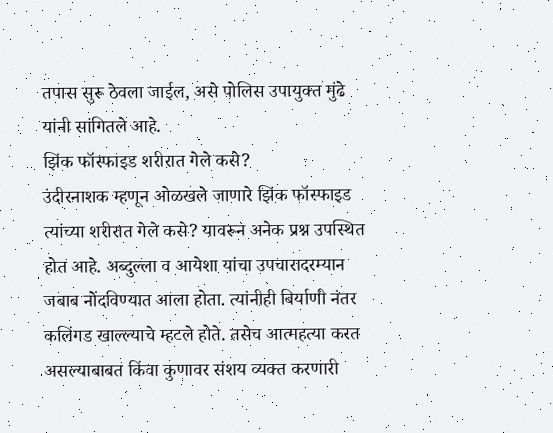तपास सुरू ठेवला जाईल, असे पोलिस उपायुक्त मुंढे यांनी सांगितले आहे.
झिंक फॉस्फाइड शरीरात गेले कसे?
उंदीरनाशक म्हणून ओळखले जाणारे झिंक फॉस्फाइड त्यांच्या शरीरात गेले कसे? यावरून अनेक प्रश्न उपस्थित होत आहे. अब्दुल्ला व आयेशा यांचा उपचारादरम्यान जबाब नोंदविण्यात आला होता. त्यांनीही बिर्याणी नंतर कलिंगड खाल्ल्याचे म्हटले होते. तसेच आत्महत्या करत असल्याबाबत किंवा कुणावर संशय व्यक्त करणारी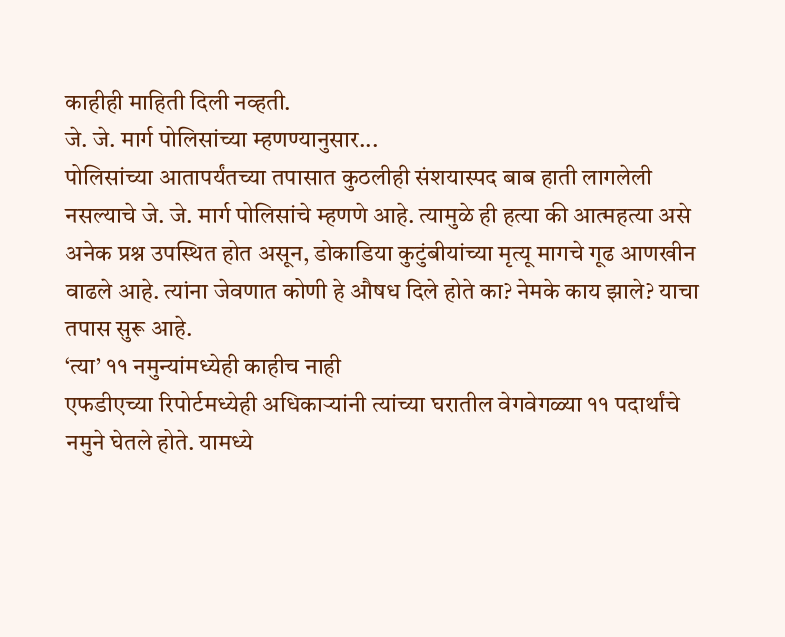काहीही माहिती दिली नव्हती.
जे. जे. मार्ग पोलिसांच्या म्हणण्यानुसार...
पोलिसांच्या आतापर्यंतच्या तपासात कुठलीही संशयास्पद बाब हाती लागलेली नसल्याचे जे. जे. मार्ग पोलिसांचे म्हणणे आहे. त्यामुळे ही हत्या की आत्महत्या असे अनेक प्रश्न उपस्थित होत असून, डोकाडिया कुटुंबीयांच्या मृत्यू मागचे गूढ आणखीन वाढले आहे. त्यांना जेवणात कोणी हे औषध दिले होते का? नेमके काय झाले? याचा तपास सुरू आहे.
‘त्या’ ११ नमुन्यांमध्येही काहीच नाही
एफडीएच्या रिपोर्टमध्येही अधिकाऱ्यांनी त्यांच्या घरातील वेगवेगळ्या ११ पदार्थांचे नमुने घेतले होते. यामध्ये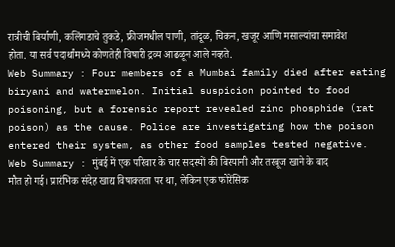रात्रीची बिर्याणी, कलिंगडाचे तुकडे, फ्रीजमधील पाणी, तांदूळ, चिकन, खजूर आणि मसाल्यांचा समावेश होता. या सर्व पदार्थांमध्ये कोणतेही विषारी द्रव्य आढळून आले नव्हते.
Web Summary : Four members of a Mumbai family died after eating biryani and watermelon. Initial suspicion pointed to food poisoning, but a forensic report revealed zinc phosphide (rat poison) as the cause. Police are investigating how the poison entered their system, as other food samples tested negative.
Web Summary : मुंबई में एक परिवार के चार सदस्यों की बिरयानी और तरबूज खाने के बाद मौत हो गई। प्रारंभिक संदेह खाद्य विषाक्तता पर था, लेकिन एक फोरेंसिक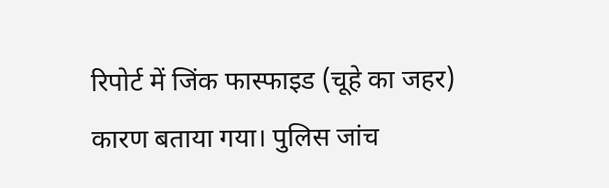रिपोर्ट में जिंक फास्फाइड (चूहे का जहर) कारण बताया गया। पुलिस जांच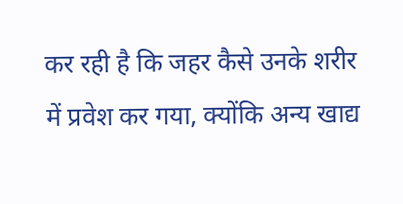कर रही है कि जहर कैसे उनके शरीर में प्रवेश कर गया, क्योंकि अन्य खाद्य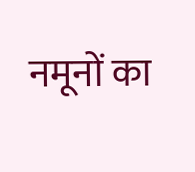नमूनों का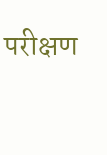परीक्षण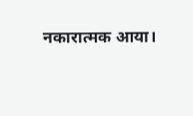नकारात्मक आया।